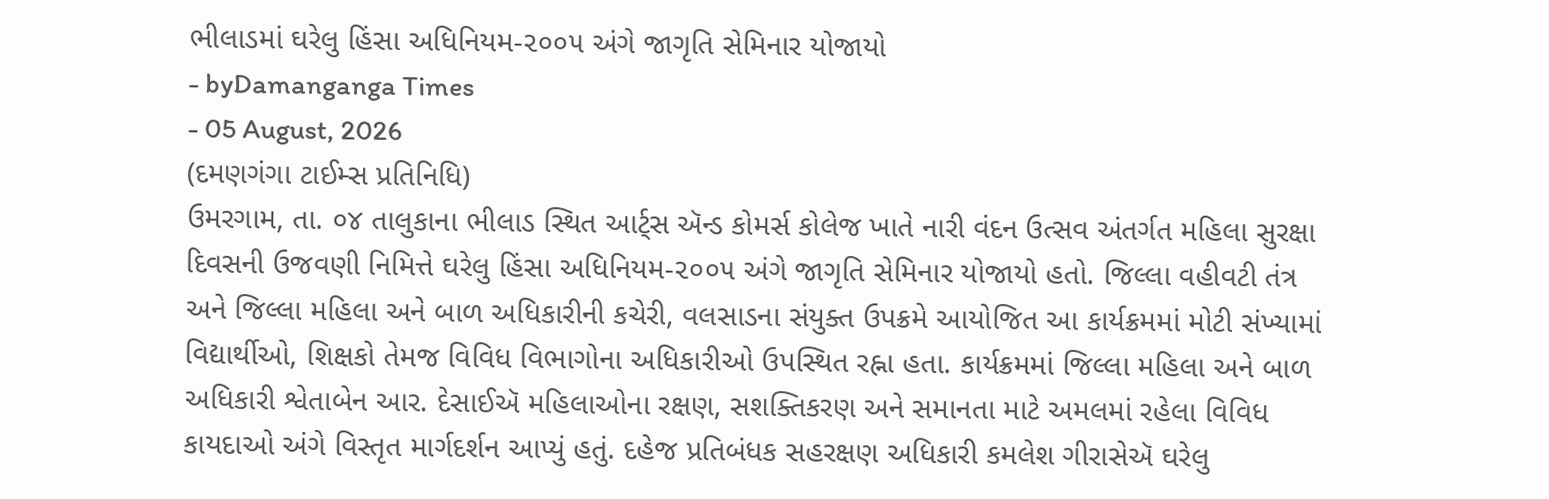ભીલાડમાં ઘરેલુ હિંસા અધિનિયમ-૨૦૦૫ અંગે જાગૃતિ સેમિનાર યોજાયો
- byDamanganga Times
- 05 August, 2026
(દમણગંગા ટાઈમ્સ પ્રતિનિધિ)
ઉમરગામ, તા. ૦૪ તાલુકાના ભીલાડ સ્થિત આર્ટ્સ ઍન્ડ કોમર્સ કોલેજ ખાતે નારી વંદન ઉત્સવ અંતર્ગત મહિલા સુરક્ષા દિવસની ઉજવણી નિમિત્તે ઘરેલુ હિંસા અધિનિયમ-૨૦૦૫ અંગે જાગૃતિ સેમિનાર યોજાયો હતો. જિલ્લા વહીવટી તંત્ર અને જિલ્લા મહિલા અને બાળ અધિકારીની કચેરી, વલસાડના સંયુક્ત ઉપક્રમે આયોજિત આ કાર્યક્રમમાં મોટી સંખ્યામાં વિદ્યાર્થીઓ, શિક્ષકો તેમજ વિવિધ વિભાગોના અધિકારીઓ ઉપસ્થિત રહ્ના હતા. કાર્યક્રમમાં જિલ્લા મહિલા અને બાળ અધિકારી શ્વેતાબેન આર. દેસાઈઍ મહિલાઓના રક્ષણ, સશક્તિકરણ અને સમાનતા માટે અમલમાં રહેલા વિવિધ કાયદાઓ અંગે વિસ્તૃત માર્ગદર્શન આપ્યું હતું. દહેજ પ્રતિબંધક સહરક્ષણ અધિકારી કમલેશ ગીરાસેઍ ઘરેલુ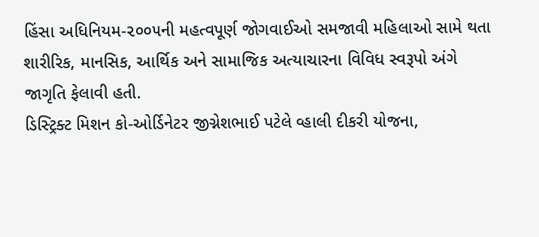હિંસા અધિનિયમ-૨૦૦૫ની મહત્વપૂર્ણ જોગવાઈઓ સમજાવી મહિલાઓ સામે થતા શારીરિક, માનસિક, આર્થિક અને સામાજિક અત્યાચારના વિવિધ સ્વરૂપો અંગે જાગૃતિ ફેલાવી હતી.
ડિસ્ટ્રિક્ટ મિશન કો-ઓર્ડિનેટર જીગ્નેશભાઈ પટેલે વ્હાલી દીકરી યોજના,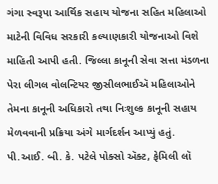ગંગા સ્વરૂપા આર્થિક સહાય યોજના સહિત મહિલાઓ માટેની વિવિધ સરકારી કલ્યાણકારી યોજનાઓ વિશે માહિતી આપી હતી. જિલ્લા કાનૂની સેવા સત્તા મંડળના પેરા લીગલ વોલન્ટિયર જીસીલભાઈઍ મહિલાઓને તેમના કાનૂની અધિકારો તથા નિઃશુલ્ક કાનૂની સહાય મેળવવાની પ્રક્રિયા અંગે માર્ગદર્શન આપ્યું હતું.
પી.આઈ. બી. કે. પટેલે પોક્સો ઍક્ટ, ફેમિલી લૉ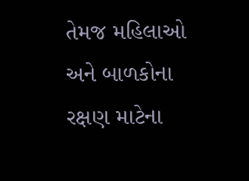તેમજ મહિલાઓ અને બાળકોના રક્ષણ માટેના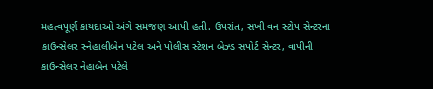મહત્વપૂર્ણ કાયદાઓ અંગે સમજણ આપી હતી. ઉપરાંત, સખી વન સ્ટોપ સેન્ટરના કાઉન્સેલર સ્નેહાલીબેન પટેલ અને પોલીસ સ્ટેશન બેઝ્ડ સપોર્ટ સેન્ટર, વાપીની કાઉન્સેલર નેહાબેન પટેલે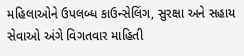મહિલાઓને ઉપલબ્ધ કાઉન્સેલિંગ, સુરક્ષા અને સહાય સેવાઓ અંગે વિગતવાર માહિતી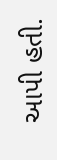આપી હતી.